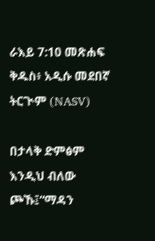ራእይ 7:10 መጽሐፍ ቅዱስ፥ አዲሱ መደበኛ ትርጒም (NASV)

በታላቅ ድምፅም እንዲህ ብለው ጮኹ፤“ማዳን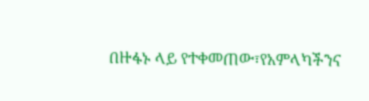በዙፋኑ ላይ የተቀመጠው፣የአምላካችንና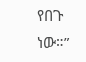የበጉ ነው።”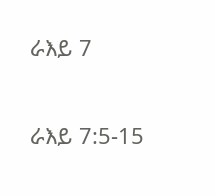ራእይ 7

ራእይ 7:5-15